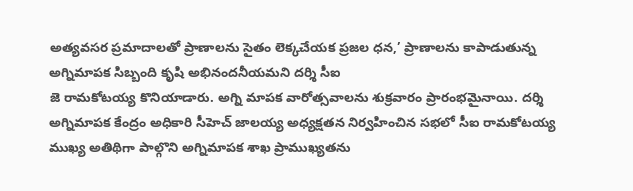అత్యవసర ప్రమాదాలతో ప్రాణాలను సైతం లెక్కచేయక ప్రజల ధన,’ ప్రాణాలను కాపాడుతున్న అగ్నిమాపక సిబ్బంది కృషి అభినందనీయమని దర్శి సీఐ
జె రామకోటయ్య కొనియాడారు. అగ్ని మాపక వారోత్సవాలను శుక్రవారం ప్రారంభమైనాయి. దర్శి అగ్నిమాపక కేంద్రం అధికారి సీహెచ్ జాలయ్య అధ్యక్షతన నిర్వహించిన సభలో సీఐ రామకోటయ్య ముఖ్య అతిథిగా పాల్గొని అగ్నిమాపక శాఖ ప్రాముఖ్యతను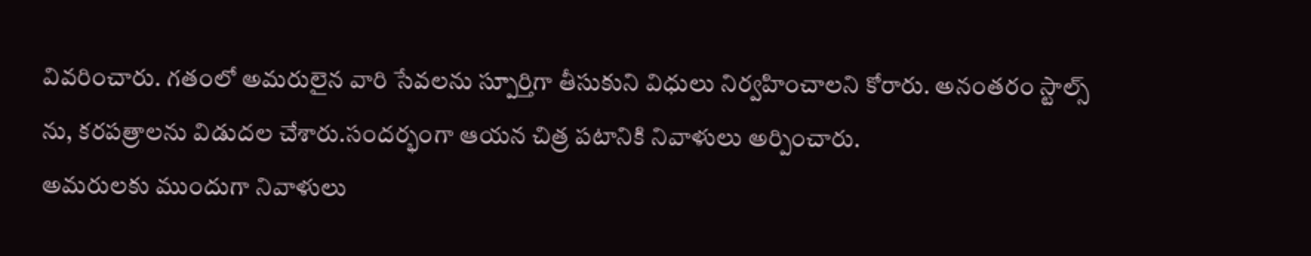వివరించారు. గతంలో అమరులైన వారి సేవలను స్పూర్తిగా తీసుకుని విధులు నిర్వహించాలని కోరారు. అనంతరం స్టాల్స్ ను, కరపత్రాలను విడుదల చేశారు.సందర్భంగా ఆయన చిత్ర పటానికి నివాళులు అర్పించారు.
అమరులకు ముందుగా నివాళులు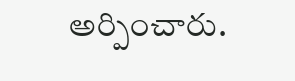అర్పించారు.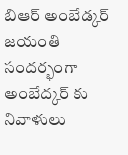బిఆర్ అంబేడ్కర్ జయంతి సందర్భంగా అంబేద్కర్ కు నివాళులు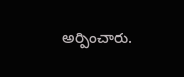అర్పించారు.